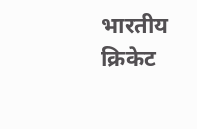भारतीय क्रिकेट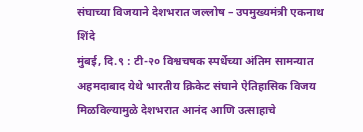संघाच्या विजयाने देशभरात जल्लोष – उपमुख्यमंत्री एकनाथ शिंदे
मुंबई, दि.९ : टी-२० विश्वचषक स्पर्धेच्या अंतिम सामन्यात अहमदाबाद येथे भारतीय क्रिकेट संघाने ऐतिहासिक विजय मिळविल्यामुळे देशभरात आनंद आणि उत्साहाचे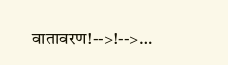वातावरण!-->!-->…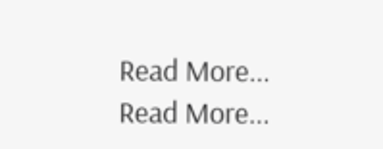Read More...
Read More...